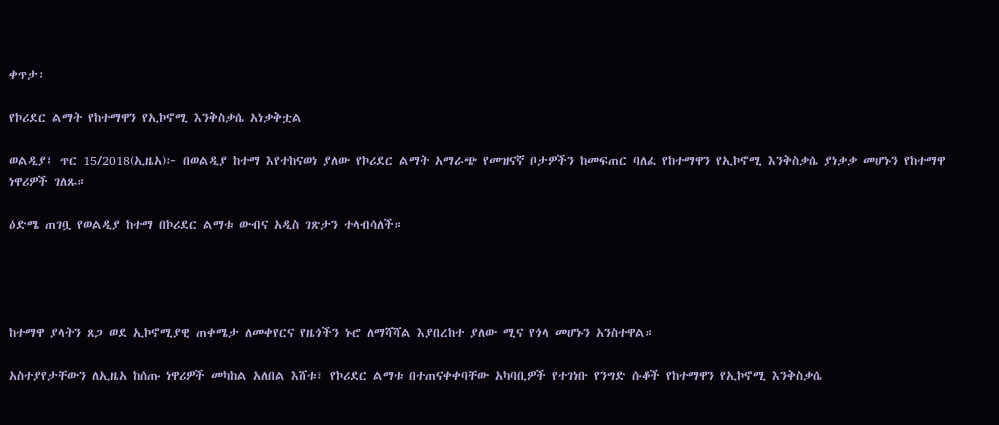ቀጥታ፡

የኮሪደር ልማት የከተማዋን የኢኮኖሚ እንቅስቃሴ አነቃቅቷል

ወልዲያ፤ ጥር 15/2018(ኢዜአ)፦ በወልዲያ ከተማ እየተከናወነ ያለው የኮሪደር ልማት አማራጭ የመዝናኛ ቦታዎችን ከመፍጠር ባለፈ የከተማዋን የኢኮኖሚ እንቅስቃሴ ያነቃቃ መሆኑን የከተማዋ ነዋሪዎች ገለጹ።

ዕድሜ ጠገቧ የወልዲያ ከተማ በኮሪደር ልማቱ ውብና አዲስ ገጽታን ተላብሳለች።




ከተማዋ ያላትን ጸጋ ወደ ኢኮኖሚያዊ ጠቀሜታ ለመቀየርና የዜጎችን ኑሮ ለማሻሻል እያበረከተ ያለው ሚና የጎላ መሆኑን አንስተዋል።

አስተያየታቸውን ለኢዜአ ከሰጡ ነዋሪዎች መካከል አለበል እሸቱ፣ የኮሪደር ልማቱ በተጠናቀቀባቸው አካባቢዎች የተገነቡ የንግድ ሱቆች የከተማዋን የኢኮኖሚ እንቅስቃሴ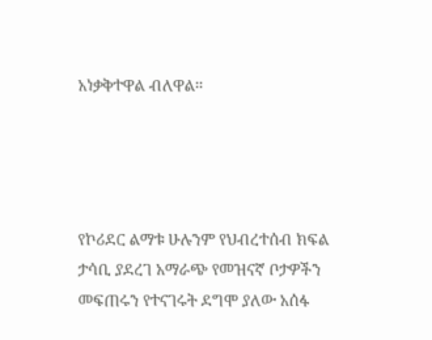አነቃቅተዋል ብለዋል።




የኮሪደር ልማቱ ሁሉንም የህብረተሰብ ክፍል ታሳቢ ያደረገ አማራጭ የመዝናኛ ቦታዎችን መፍጠሩን የተናገሩት ደግሞ ያለው አሰፋ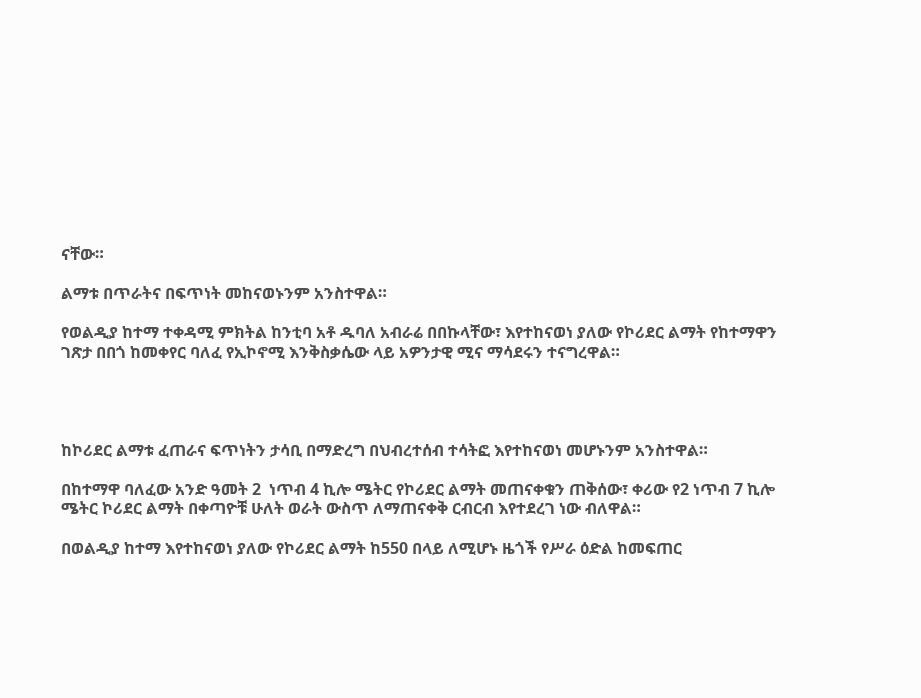ናቸው።

ልማቱ በጥራትና በፍጥነት መከናወኑንም አንስተዋል።

የወልዲያ ከተማ ተቀዳሚ ምክትል ከንቲባ አቶ ዱባለ አብራሬ በበኩላቸው፣ እየተከናወነ ያለው የኮሪደር ልማት የከተማዋን ገጽታ በበጎ ከመቀየር ባለፈ የኢኮኖሚ እንቅስቃሴው ላይ አዎንታዊ ሚና ማሳደሩን ተናግረዋል።




ከኮሪደር ልማቱ ፈጠራና ፍጥነትን ታሳቢ በማድረግ በህብረተሰብ ተሳትፎ እየተከናወነ መሆኑንም አንስተዋል።

በከተማዋ ባለፈው አንድ ዓመት 2  ነጥብ 4 ኪሎ ሜትር የኮሪደር ልማት መጠናቀቁን ጠቅሰው፣ ቀሪው የ2 ነጥብ 7 ኪሎ ሜትር ኮሪደር ልማት በቀጣዮቹ ሁለት ወራት ውስጥ ለማጠናቀቅ ርብርብ እየተደረገ ነው ብለዋል።

በወልዲያ ከተማ እየተከናወነ ያለው የኮሪደር ልማት ከ550 በላይ ለሚሆኑ ዜጎች የሥራ ዕድል ከመፍጠር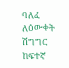ባለፈ ለዕውቀት ሽግግር ከፍተኛ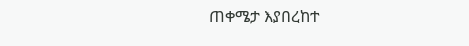ጠቀሜታ እያበረከተ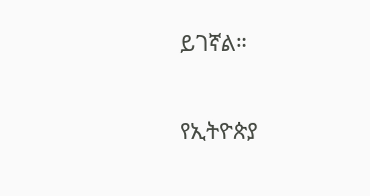ይገኛል።

የኢትዮጵያ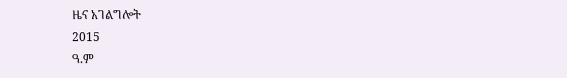ዜና አገልግሎት
2015
ዓ.ም